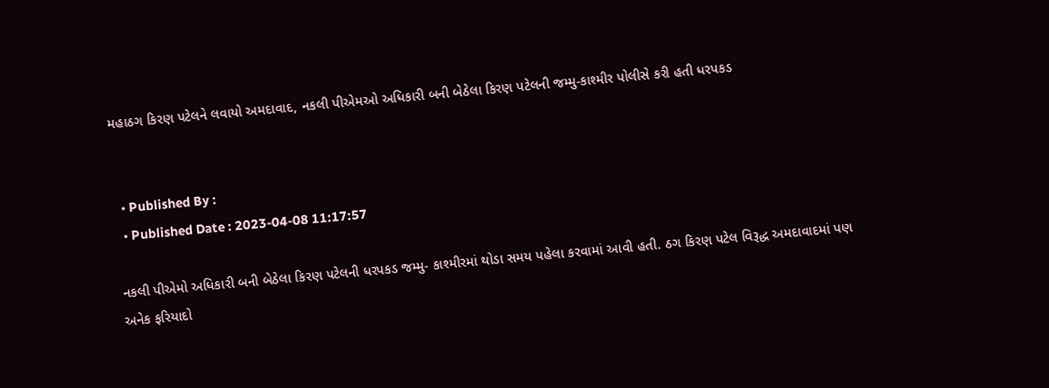મહાઠગ કિરણ પટેલને લવાયો અમદાવાદ, નકલી પીએમઓ અધિકારી બની બેઠેલા કિરણ પટેલની જમ્મુ-કાશ્મીર પોલીસે કરી હતી ધરપકડ


  • Published By :
  • Published Date : 2023-04-08 11:17:57

નકલી પીએમો અધિકારી બની બેઠેલા કિરણ પટેલની ધરપકડ જમ્મુ- કાશ્મીરમાં થોડા સમય પહેલા કરવામાં આવી હતી. ઠગ કિરણ પટેલ વિરૂદ્ધ અમદાવાદમાં પણ અનેક ફરિયાદો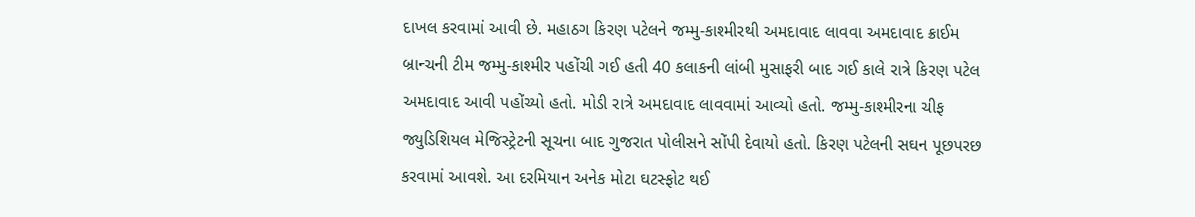દાખલ કરવામાં આવી છે. મહાઠગ કિરણ પટેલને જમ્મુ-કાશ્મીરથી અમદાવાદ લાવવા અમદાવાદ ક્રાઈમ બ્રાન્ચની ટીમ જમ્મુ-કાશ્મીર પહોંચી ગઈ હતી 40 કલાકની લાંબી મુસાફરી બાદ ગઈ કાલે રાત્રે કિરણ પટેલ અમદાવાદ આવી પહોંચ્યો હતો. મોડી રાત્રે અમદાવાદ લાવવામાં આવ્યો હતો. જમ્મુ-કાશ્મીરના ચીફ જ્યુડિશિયલ મેજિસ્ટ્રેટની સૂચના બાદ ગુજરાત પોલીસને સોંપી દેવાયો હતો. કિરણ પટેલની સઘન પૂછપરછ કરવામાં આવશે. આ દરમિયાન અનેક મોટા ઘટસ્ફોટ થઈ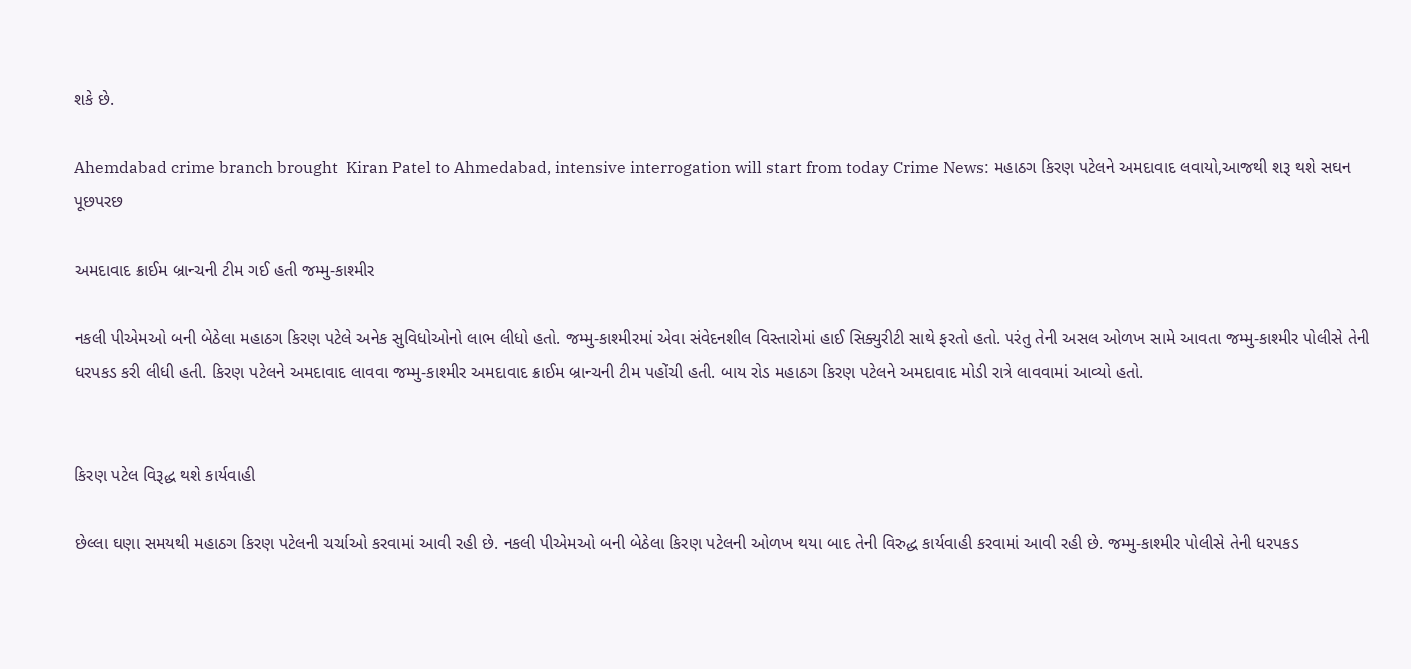શકે છે.

Ahemdabad crime branch brought  Kiran Patel to Ahmedabad, intensive interrogation will start from today Crime News: મહાઠગ કિરણ પટેલને અમદાવાદ લવાયો,આજથી શરૂ થશે સઘન પૂછપરછ

અમદાવાદ ક્રાઈમ બ્રાન્ચની ટીમ ગઈ હતી જમ્મુ-કાશ્મીર

નકલી પીએમઓ બની બેઠેલા મહાઠગ કિરણ પટેલે અનેક સુવિધોઓનો લાભ લીધો હતો. જમ્મુ-કાશ્મીરમાં એવા સંવેદનશીલ વિસ્તારોમાં હાઈ સિક્યુરીટી સાથે ફરતો હતો. પરંતુ તેની અસલ ઓળખ સામે આવતા જમ્મુ-કાશ્મીર પોલીસે તેની ધરપકડ કરી લીધી હતી. કિરણ પટેલને અમદાવાદ લાવવા જમ્મુ-કાશ્મીર અમદાવાદ ક્રાઈમ બ્રાન્ચની ટીમ પહોંચી હતી. બાય રોડ મહાઠગ કિરણ પટેલને અમદાવાદ મોડી રાત્રે લાવવામાં આવ્યો હતો.


કિરણ પટેલ વિરૂદ્ધ થશે કાર્યવાહી

છેલ્લા ઘણા સમયથી મહાઠગ કિરણ પટેલની ચર્ચાઓ કરવામાં આવી રહી છે. નકલી પીએમઓ બની બેઠેલા કિરણ પટેલની ઓળખ થયા બાદ તેની વિરુદ્ધ કાર્યવાહી કરવામાં આવી રહી છે. જમ્મુ-કાશ્મીર પોલીસે તેની ધરપકડ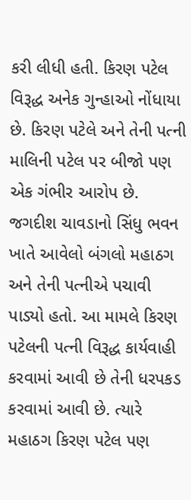કરી લીધી હતી. કિરણ પટેલ વિરૂદ્ધ અનેક ગુન્હાઓ નોંધાયા છે. કિરણ પટેલે અને તેની પત્ની માલિની પટેલ પર બીજો પણ એક ગંભીર આરોપ છે. જગદીશ ચાવડાનો સિંધુ ભવન ખાતે આવેલો બંગલો મહાઠગ અને તેની પત્નીએ પચાવી પાડ્યો હતો. આ મામલે કિરણ પટેલની પત્ની વિરૂદ્ધ કાર્યવાહી કરવામાં આવી છે તેની ધરપકડ કરવામાં આવી છે. ત્યારે મહાઠગ કિરણ પટેલ પણ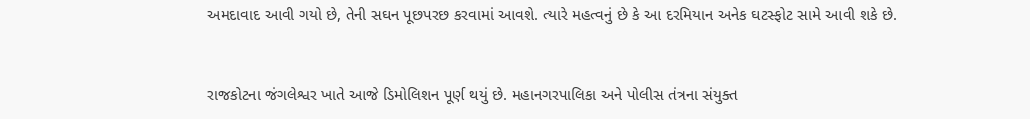અમદાવાદ આવી ગયો છે, તેની સઘન પૂછપરછ કરવામાં આવશે. ત્યારે મહત્વનું છે કે આ દરમિયાન અનેક ઘટસ્ફોટ સામે આવી શકે છે.



રાજકોટના જંગલેશ્વર ખાતે આજે ડિમોલિશન પૂર્ણ થયું છે. મહાનગરપાલિકા અને પોલીસ તંત્રના સંયુક્ત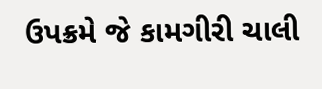ઉપક્રમે જે કામગીરી ચાલી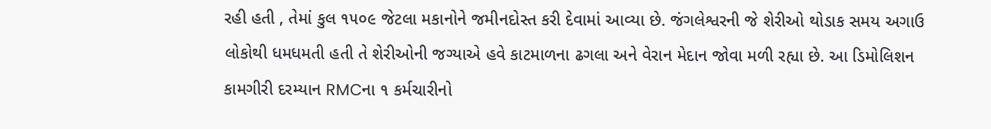રહી હતી , તેમાં કુલ ૧૫૦૯ જેટલા મકાનોને જમીનદોસ્ત કરી દેવામાં આવ્યા છે. જંગલેશ્વરની જે શેરીઓ થોડાક સમય અગાઉ લોકોથી ધમધમતી હતી તે શેરીઓની જગ્યાએ હવે કાટમાળના ઢગલા અને વેરાન મેદાન જોવા મળી રહ્યા છે. આ ડિમોલિશન કામગીરી દરમ્યાન RMCના ૧ કર્મચારીનો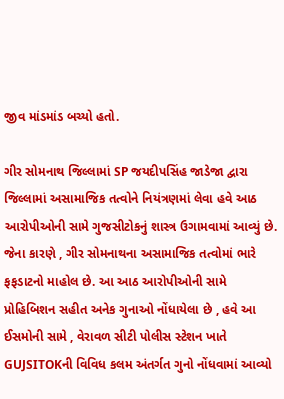જીવ માંડમાંડ બચ્યો હતો.

ગીર સોમનાથ જિલ્લામાં SP જયદીપસિંહ જાડેજા દ્વારા જિલ્લામાં અસામાજિક તત્વોને નિયંત્રણમાં લેવા હવે આઠ આરોપીઓની સામે ગુજસીટોકનું શાસ્ત્ર ઉગામવામાં આવ્યું છે. જેના કારણે , ગીર સોમનાથના અસામાજિક તત્વોમાં ભારે ફફડાટનો માહોલ છે. આ આઠ આરોપીઓની સામે પ્રોહિબિશન સહીત અનેક ગુનાઓ નોંધાયેલા છે , હવે આ ઈસમોની સામે , વેરાવળ સીટી પોલીસ સ્ટેશન ખાતે GUJSITOKની વિવિધ કલમ અંતર્ગત ગુનો નોંધવામાં આવ્યો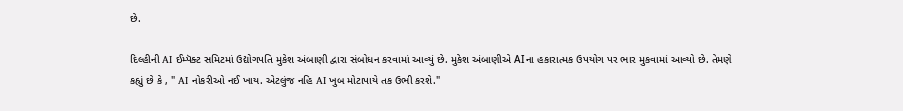છે.

દિલ્હીની AI ઈમ્પૅક્ટ સમિટમાં ઉદ્યોગપતિ મુકેશ અંબાણી દ્વારા સંબોધન કરવામાં આવ્યું છે. મુકેશ અંબાણીએ AIના હકારાત્મક ઉપયોગ પર ભાર મુકવામાં આવ્યો છે. તેમણે કહ્યું છે કે , " AI નોકરીઓ નઈ ખાય. એટલુંજ નહિ AI ખુબ મોટાપાયે તક ઉભી કરશે."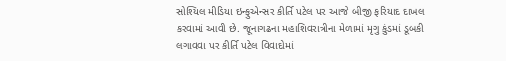સોશ્યિલ મીડિયા ઇન્ફુએન્સર કીર્તિ પટેલ પર આજે બીજી ફરિયાદ દાખલ કરવામાં આવી છે. જૂનાગઢના મહાશિવરાત્રીના મેળામાં મૃગુ કુંડમાં ડૂબકી લગાવવા પર કીર્તિ પટેલ વિવાદોમાં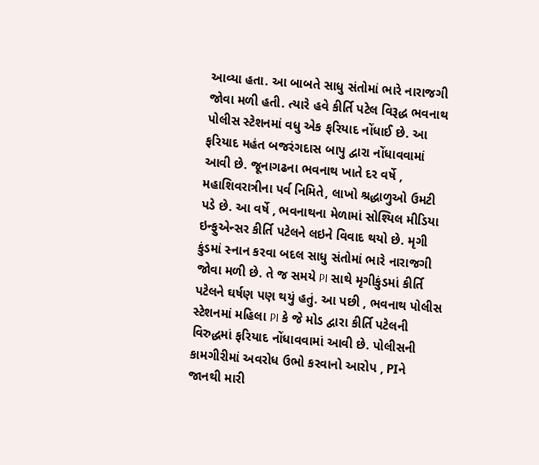આવ્યા હતા. આ બાબતે સાધુ સંતોમાં ભારે નારાજગી જોવા મળી હતી. ત્યારે હવે કીર્તિ પટેલ વિરૂદ્ધ ભવનાથ પોલીસ સ્ટેશનમાં વધુ એક ફરિયાદ નોંધાઈ છે. આ ફરિયાદ મહંત બજરંગદાસ બાપુ દ્વારા નોંધાવવામાં આવી છે. જૂનાગઢના ભવનાથ ખાતે દર વર્ષે , મહાશિવરાત્રીના પર્વ નિમિતે, લાખો શ્રદ્ધાળુઓ ઉમટી પડે છે. આ વર્ષે , ભવનાથના મેળામાં સોશ્યિલ મીડિયા ઇન્ફુએન્સર કીર્તિ પટેલને લઇને વિવાદ થયો છે. મૃગી કુંડમાં સ્નાન કરવા બદલ સાધુ સંતોમાં ભારે નારાજગી જોવા મળી છે. તે જ સમયે PI સાથે મૃગીકુંડમાં કીર્તિ પટેલને ઘર્ષણ પણ થયું હતું. આ પછી , ભવનાથ પોલીસ સ્ટેશનમાં મહિલા PI કે જે મોડ દ્વારા કીર્તિ પટેલની વિરુદ્ધમાં ફરિયાદ નોંધાવવામાં આવી છે. પોલીસની કામગીરીમાં અવરોધ ઉભો કરવાનો આરોપ , PIને જાનથી મારી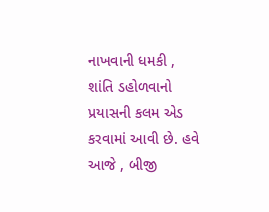નાખવાની ધમકી , શાંતિ ડહોળવાનો પ્રયાસની કલમ એડ કરવામાં આવી છે. હવે આજે , બીજી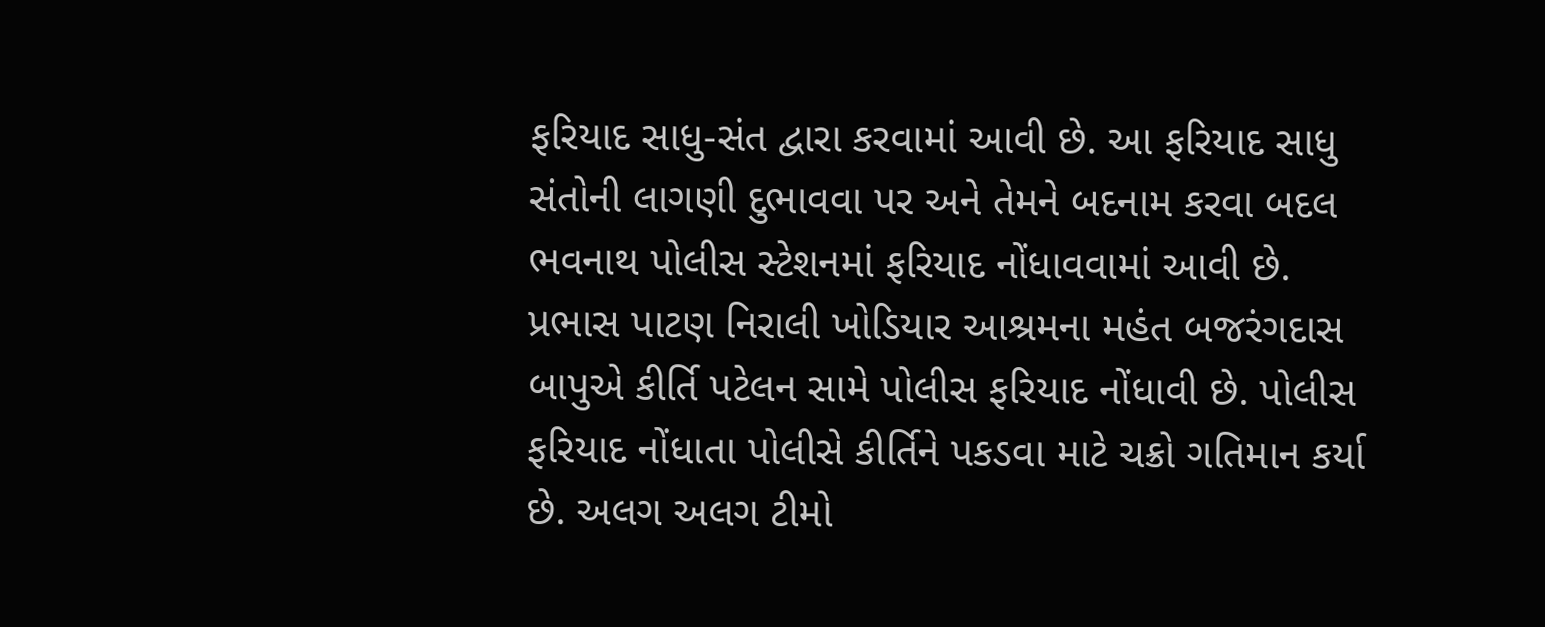ફરિયાદ સાધુ-સંત દ્વારા કરવામાં આવી છે. આ ફરિયાદ સાધુ સંતોની લાગણી દુભાવવા પર અને તેમને બદનામ કરવા બદલ ભવનાથ પોલીસ સ્ટેશનમાં ફરિયાદ નોંધાવવામાં આવી છે. પ્રભાસ પાટણ નિરાલી ખોડિયાર આશ્રમના મહંત બજરંગદાસ બાપુએ કીર્તિ પટેલન સામે પોલીસ ફરિયાદ નોંધાવી છે. પોલીસ ફરિયાદ નોંધાતા પોલીસે કીર્તિને પકડવા માટે ચક્રો ગતિમાન કર્યા છે. અલગ અલગ ટીમો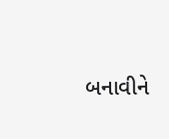બનાવીને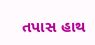તપાસ હાથ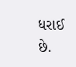ધરાઈ છે.